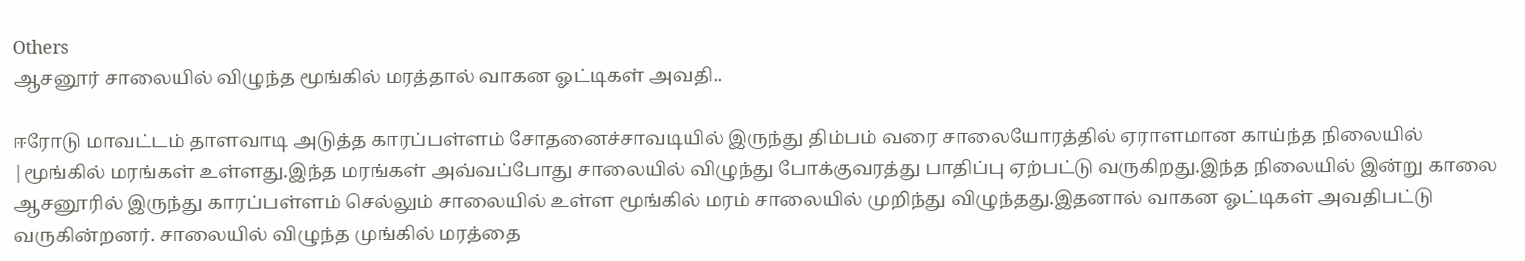Others
ஆசனூர் சாலையில் விழுந்த மூங்கில் மரத்தால் வாகன ஓட்டிகள் அவதி..

ஈரோடு மாவட்டம் தாளவாடி அடுத்த காரப்பள்ளம் சோதனைச்சாவடியில் இருந்து திம்பம் வரை சாலையோரத்தில் ஏராளமான காய்ந்த நிலையில் |மூங்கில் மரங்கள் உள்ளது.இந்த மரங்கள் அவ்வப்போது சாலையில் விழுந்து போக்குவரத்து பாதிப்பு ஏற்பட்டு வருகிறது.இந்த நிலையில் இன்று காலை ஆசனூரில் இருந்து காரப்பள்ளம் செல்லும் சாலையில் உள்ள மூங்கில் மரம் சாலையில் முறிந்து விழுந்தது.இதனால் வாகன ஓட்டிகள் அவதிபட்டு வருகின்றனர். சாலையில் விழுந்த முங்கில் மரத்தை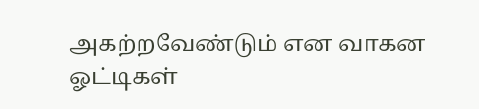அகற்றவேண்டும் என வாகன ஓட்டிகள்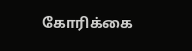கோரிக்கை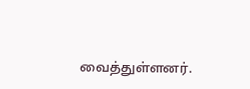வைத்துள்ளனர்.